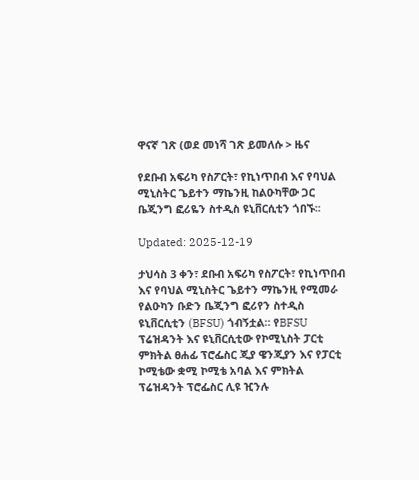ዋናኛ ገጽ (ወደ መነሻ ገጽ ይመለሱ > ዜና

የደቡብ አፍሪካ የስፖርት፣ የኪነጥበብ እና የባህል ሚኒስትር ጌይተን ማኬንዚ ከልዑካቸው ጋር ቤጂንግ ፎሪዬን ስተዲስ ዩኒቨርሲቲን ጎበኙ፡፡

Updated: 2025-12-19

ታህሳስ 3 ቀን፣ ደቡብ አፍሪካ የስፖርት፣ የኪነጥበብ እና የባህል ሚኒስትር ጌይተን ማኬንዚ የሚመራ የልዑካን ቡድን ቤጂንግ ፎሪየን ስተዲስ ዩኒቨርሲቲን (BFSU) ጎብኝቷል። የBFSU ፕሬዝዳንት እና ዩኒቨርሲቲው የኮሚኒስት ፓርቲ ምክትል ፀሐፊ ፕሮፌስር ጂያ ዌንጂያን እና የፓርቲ ኮሚቴው ቋሚ ኮሚቴ አባል እና ምክትል ፕሬዝዳንት ፕሮፌስር ሊዩ ዢንሉ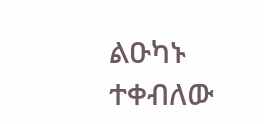ልዑካኑ ተቀብለው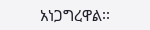አነጋግረዋል፡፡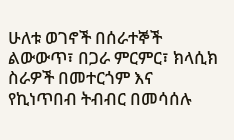ሁለቱ ወገኖች በሰራተኞች ልውውጥ፣ በጋራ ምርምር፣ ክላሲክ ስራዎች በመተርጎም እና የኪነጥበብ ትብብር በመሳሰሉ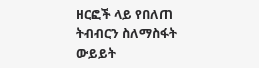ዘርፎች ላይ የበለጠ ትብብርን ስለማስፋት ውይይት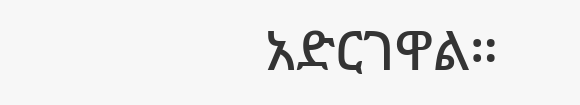አድርገዋል።